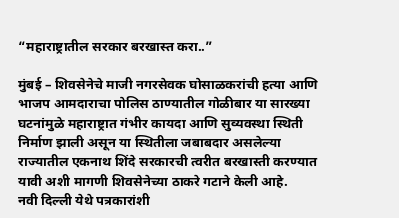“महाराष्ट्रातील सरकार बरखास्त करा..”

मुंबई – शिवसेनेचे माजी नगरसेवक घोसाळकरांची हत्या आणि भाजप आमदाराचा पोलिस ठाण्यातील गोळीबार या सारख्या घटनांमुळे महाराष्ट्रात गंभीर कायदा आणि सुव्यवस्था स्थिती निर्माण झाली असून या स्थितीला जबाबदार असलेल्या राज्यातील एकनाथ शिंदे सरकारची त्वरीत बरखास्ती करण्यात यावी अशी मागणी शिवसेनेच्या ठाकरे गटाने केली आहे.
नवी दिल्ली येथे पत्रकारांशी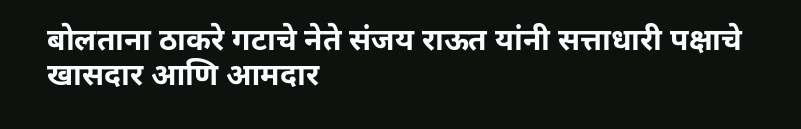बोलताना ठाकरे गटाचे नेते संजय राऊत यांनी सत्ताधारी पक्षाचे खासदार आणि आमदार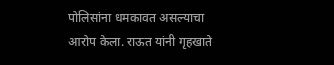पोलिसांना धमकावत असल्याचा आरोप केला. राऊत यांनी गृहखाते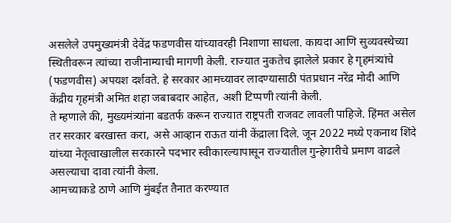असलेले उपमुख्यमंत्री देवेंद्र फडणवीस यांच्यावरही निशाणा साधला. कायदा आणि सुव्यवस्थेच्या स्थितीवरून त्यांच्या राजीनाम्याची मागणी केली. राज्यात नुकतेच झालेले प्रकार हे गृहमंत्र्यांचे (फडणवीस) अपयश दर्शवते. हे सरकार आमच्यावर लादण्यासाठी पंतप्रधान नरेंद्र मोदी आणि केंद्रीय गृहमंत्री अमित शहा जबाबदार आहेत, अशी टिप्पणी त्यांनी केली.
ते म्हणाले की, मुख्यमंत्र्यांना बडतर्फ करून राज्यात राष्ट्रपती राजवट लावली पाहिजे. हिंमत असेल तर सरकार बरखास्त करा, असे आव्हान राऊत यांनी केंद्राला दिले. जून 2022 मध्ये एकनाथ शिंदे यांच्या नेतृत्वाखालील सरकारने पदभार स्वीकारल्यापासून राज्यातील गुन्हेगारीचे प्रमाण वाढले असल्याचा दावा त्यांनी केला.
आमच्याकडे ठाणे आणि मुंबईत तैनात करण्यात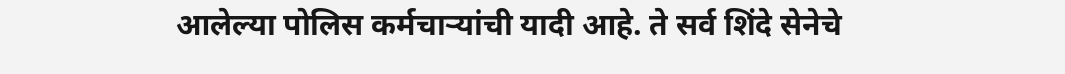आलेल्या पोलिस कर्मचाऱ्यांची यादी आहे. ते सर्व शिंदे सेनेचे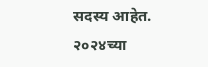सदस्य आहेत. २०२४च्या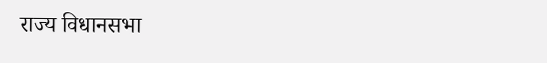राज्य विधानसभा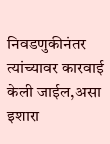निवडणुकीनंतर त्यांच्यावर कारवाई केली जाईल,असा इशारा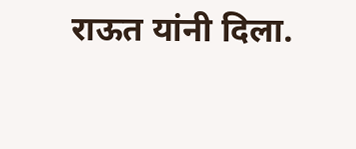राऊत यांनी दिला.